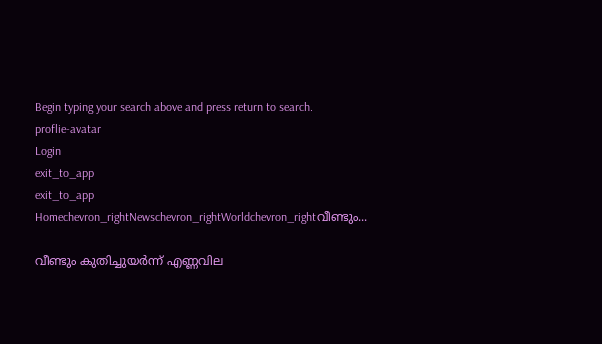Begin typing your search above and press return to search.
proflie-avatar
Login
exit_to_app
exit_to_app
Homechevron_rightNewschevron_rightWorldchevron_rightവീണ്ടും...

വീണ്ടും കുതിച്ചുയർന്ന് എണ്ണവില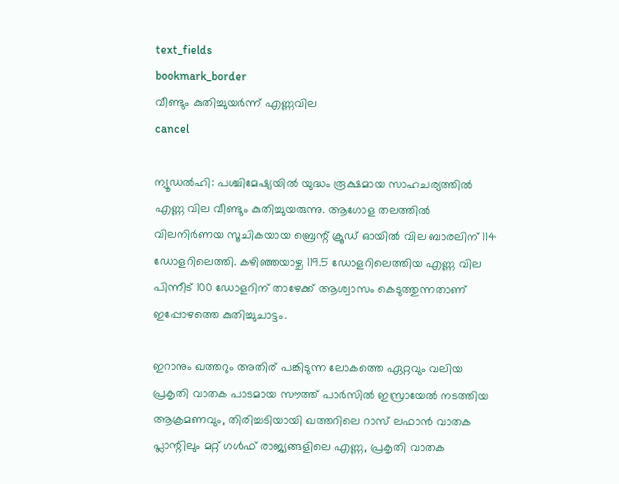text_fields
bookmark_border
വീണ്ടും കുതിച്ചുയർന്ന് എണ്ണവില
cancel

ന്യൂഡൽഹി: പശ്ചിമേഷ്യയിൽ യുദ്ധം രൂക്ഷമായ സാഹചര്യത്തിൽ എണ്ണ വില വീണ്ടും കുതിച്ചുയരുന്നു. ആഗോള തലത്തിൽ വിലനിർണയ സൂചികയായ ബ്രെന്റ് ക്രൂഡ് ഓയിൽ വില ബാരലിന് 114 ഡോളറിലെത്തി. കഴിഞ്ഞയാഴ്ച 119.5 ഡോളറിലെത്തിയ എണ്ണ വില പിന്നീട് 100 ഡോളറിന് താഴേക്ക് ആശ്വാസം കെടുത്തുന്നതാണ് ഇപ്പോഴത്തെ കുതിച്ചുചാട്ടം.

ഇറാനും ഖത്തറും അതിര് പങ്കിടുന്ന ലോകത്തെ ഏറ്റവും വലിയ പ്രകൃതി വാതക പാടമായ സൗത്ത് പാർസിൽ ഇസ്രായേൽ നടത്തിയ ആക്രമണവും, തിരിച്ചടിയായി ഖത്തറിലെ റാസ് ലഫാൻ വാതക പ്ലാന്റിലും മറ്റ് ഗൾഫ് രാജ്യങ്ങളിലെ എണ്ണ, പ്രകൃതി വാതക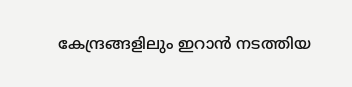കേന്ദ്രങ്ങളിലും ഇറാൻ നടത്തിയ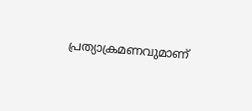പ്രത്യാക്രമണവുമാണ്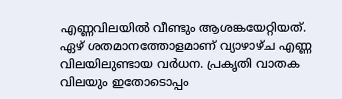എണ്ണവിലയിൽ വീണ്ടും ആശങ്കയേറ്റിയത്. ഏഴ് ശതമാനത്തോളമാണ് വ്യാഴാഴ്ച എണ്ണ വിലയിലുണ്ടായ വർധന. പ്രകൃതി വാതക വിലയും ഇതോടൊപ്പം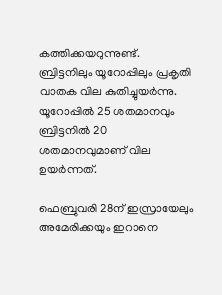കത്തിക്കയറുന്നുണ്ട്. ബ്രിട്ടനിലും യൂറോപ്പിലും പ്രകൃതി വാതക വില കുതിച്ചുയർന്നു. യൂറോപ്പിൽ 25 ശതമാനവും ബ്രിട്ടനിൽ 20 ശതമാനവുമാണ് വില ഉയർന്നത്.

ഫെബ്രുവരി 28ന് ഇസ്രായേലും അമേരിക്കയും ഇറാനെ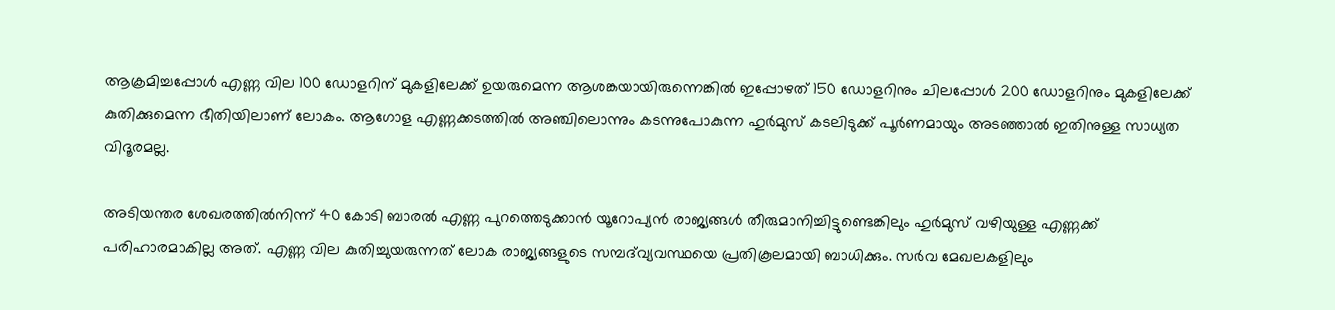ആക്രമിച്ചപ്പോൾ എണ്ണ വില 100 ഡോളറിന് മുകളിലേക്ക് ഉയരുമെന്ന ആശങ്കയായിരുന്നെങ്കിൽ ഇപ്പോഴത് 150 ഡോളറിനും ചിലപ്പോൾ 200 ഡോളറിനും മുകളിലേക്ക് കുതിക്കുമെന്ന ഭീതിയിലാണ് ലോകം. ആഗോള എണ്ണക്കടത്തിൽ അഞ്ചിലൊന്നും കടന്നുപോകുന്ന ഹുർമുസ് കടലിടുക്ക് പൂർണമായും അടഞ്ഞാൽ ഇതിനുള്ള സാധ്യത വിദൂരമല്ല.

അടിയന്തര ശേഖരത്തിൽനിന്ന് 40 കോടി ബാരൽ എണ്ണ പുറത്തെടുക്കാൻ യൂറോപ്യൻ രാജ്യങ്ങൾ തീരുമാനിച്ചിട്ടുണ്ടെങ്കിലും ഹുർമുസ് വഴിയുള്ള എണ്ണക്ക് പരിഹാരമാകില്ല അത്. എണ്ണ വില കുതിച്ചുയരുന്നത് ലോക രാജ്യങ്ങളുടെ സമ്പദ്‍വ്യവസ്ഥയെ പ്രതികൂലമായി ബാധിക്കും. സർവ മേഖലകളിലും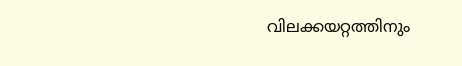വിലക്കയറ്റത്തിനും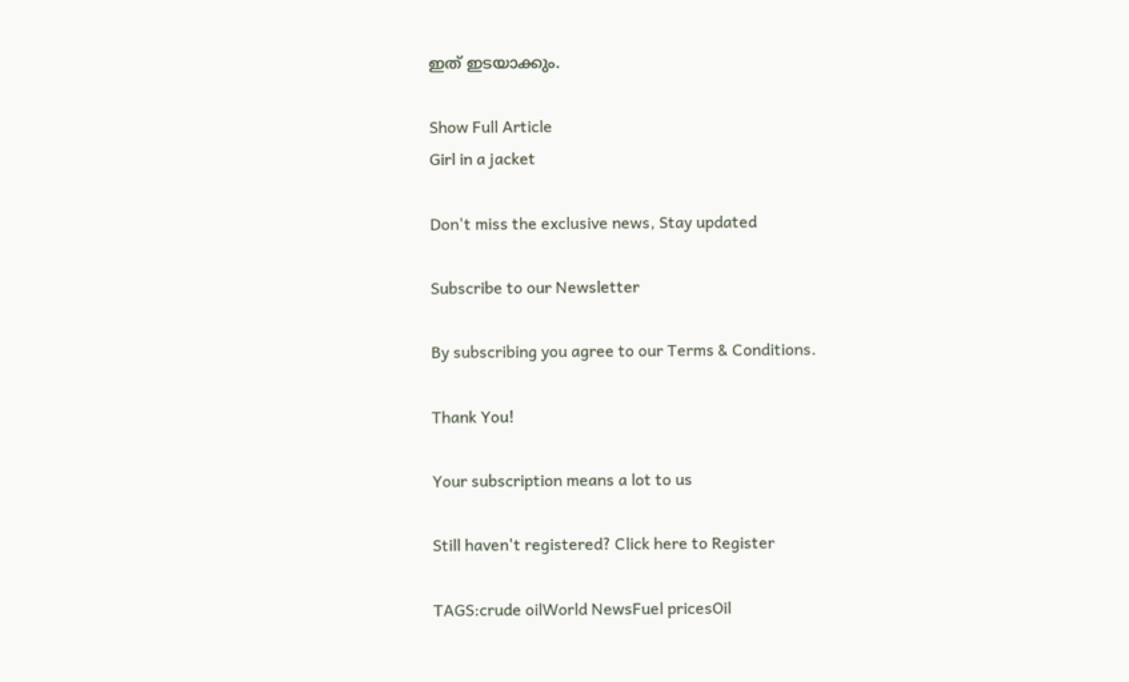ഇത് ഇടയാക്കും.

Show Full Article
Girl in a jacket

Don't miss the exclusive news, Stay updated

Subscribe to our Newsletter

By subscribing you agree to our Terms & Conditions.

Thank You!

Your subscription means a lot to us

Still haven't registered? Click here to Register

TAGS:crude oilWorld NewsFuel pricesOil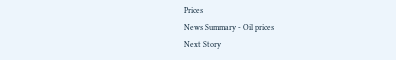Prices
News Summary - Oil prices
Next Story